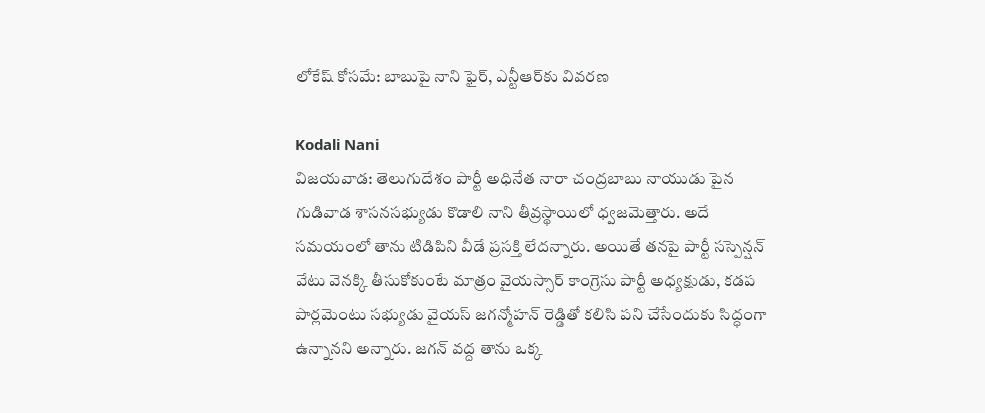లోకేష్ కోసమే: బాబుపై నాని ఫైర్, ఎన్టీఆర్‌కు వివరణ

Kodali Nani
విజయవాడ: తెలుగుదేశం పార్టీ అధినేత నారా చంద్రబాబు నాయుడు పైన గుడివాడ శాసనసభ్యుడు కొడాలి నాని తీవ్రస్థాయిలో ధ్వజమెత్తారు. అదే సమయంలో తాను టిడిపిని వీడే ప్రసక్తి లేదన్నారు. అయితే తనపై పార్టీ సస్పెన్షన్ వేటు వెనక్కి తీసుకోకుంటే మాత్రం వైయస్సార్ కాంగ్రెసు పార్టీ అధ్యక్షుడు, కడప పార్లమెంటు సభ్యుడు వైయస్ జగన్మోహన్ రెడ్డితో కలిసి పని చేసేందుకు సిద్ధంగా ఉన్నానని అన్నారు. జగన్ వద్ద తాను ఒక్క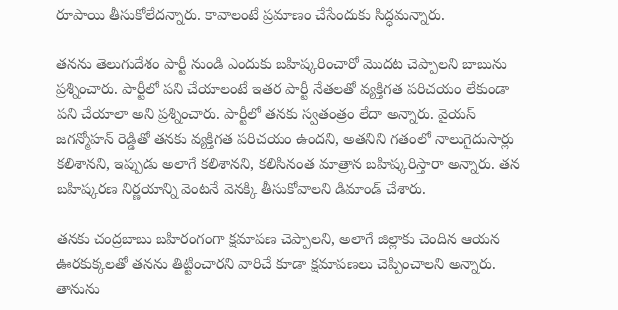రూపాయి తీసుకోలేదన్నారు. కావాలంటే ప్రమాణం చేసేందుకు సిద్ధమన్నారు.

తనను తెలుగుదేశం పార్టీ నుండి ఎందుకు బహిష్కరించారో మొదట చెప్పాలని బాబును ప్రశ్నించారు. పార్టీలో పని చేయాలంటే ఇతర పార్టీ నేతలతో వ్యక్తిగత పరిచయం లేకుండా పని చేయాలా అని ప్రశ్నించారు. పార్టీలో తనకు స్వతంత్రం లేదా అన్నారు. వైయస్ జగన్మోహన్ రెడ్డితో తనకు వ్యక్తిగత పరిచయం ఉందని, అతనిని గతంలో నాలుగైదుసార్లు కలిశానని, ఇప్పుడు అలాగే కలిశానని, కలిసినంత మాత్రాన బహిష్కరిస్తారా అన్నారు. తన బహిష్కరణ నిర్ణయాన్ని వెంటనే వెనక్కి తీసుకోవాలని డిమాండ్ చేశారు.

తనకు చంద్రబాబు బహిరంగంగా క్షమాపణ చెప్పాలని, అలాగే జిల్లాకు చెందిన ఆయన ఊరకుక్కలతో తనను తిట్టించారని వారిచే కూడా క్షమాపణలు చెప్పించాలని అన్నారు. తానును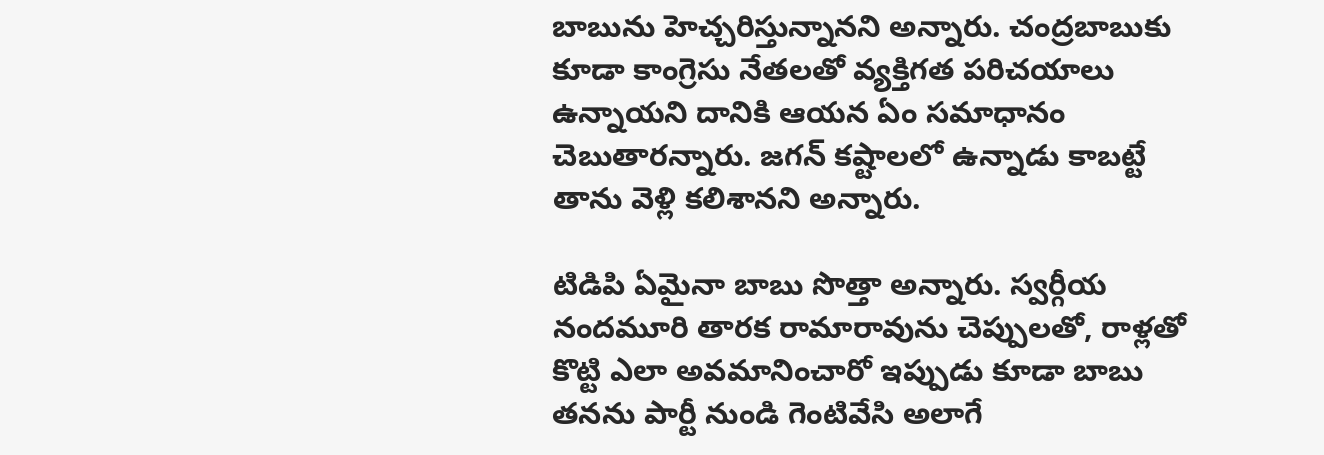బాబును హెచ్చరిస్తున్నానని అన్నారు. చంద్రబాబుకు కూడా కాంగ్రెసు నేతలతో వ్యక్తిగత పరిచయాలు ఉన్నాయని దానికి ఆయన ఏం సమాధానం చెబుతారన్నారు. జగన్ కష్టాలలో ఉన్నాడు కాబట్టే తాను వెళ్లి కలిశానని అన్నారు.

టిడిపి ఏమైనా బాబు సొత్తా అన్నారు. స్వర్గీయ నందమూరి తారక రామారావును చెప్పులతో, రాళ్లతో కొట్టి ఎలా అవమానించారో ఇప్పుడు కూడా బాబు తనను పార్టీ నుండి గెంటివేసి అలాగే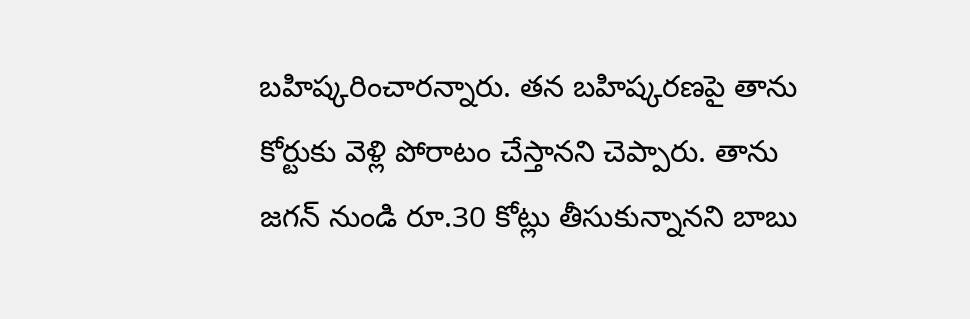బహిష్కరించారన్నారు. తన బహిష్కరణపై తాను కోర్టుకు వెళ్లి పోరాటం చేస్తానని చెప్పారు. తాను జగన్ నుండి రూ.30 కోట్లు తీసుకున్నానని బాబు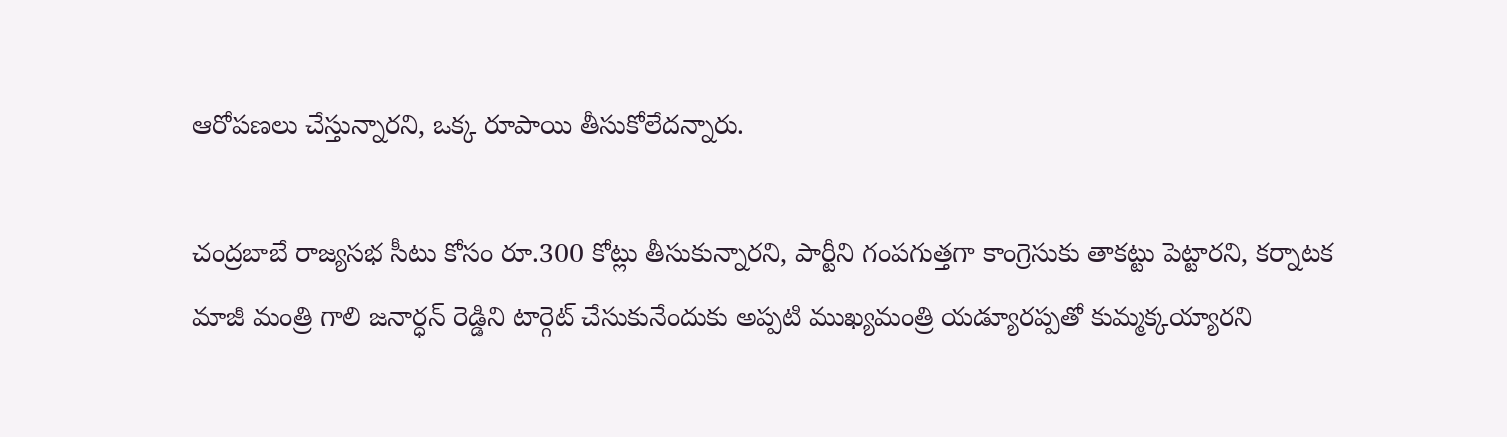ఆరోపణలు చేస్తున్నారని, ఒక్క రూపాయి తీసుకోలేదన్నారు.

చంద్రబాబే రాజ్యసభ సీటు కోసం రూ.300 కోట్లు తీసుకున్నారని, పార్టీని గంపగుత్తగా కాంగ్రెసుకు తాకట్టు పెట్టారని, కర్నాటక మాజీ మంత్రి గాలి జనార్ధన్ రెడ్డిని టార్గెట్ చేసుకునేందుకు అప్పటి ముఖ్యమంత్రి యడ్యూరప్పతో కుమ్మక్కయ్యారని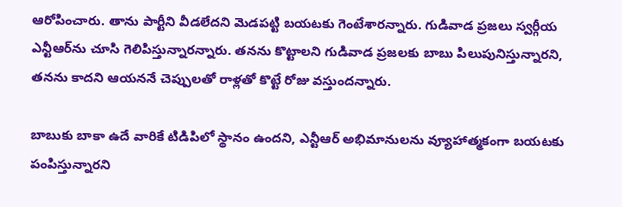ఆరోపించారు. తాను పార్టీని వీడలేదని మెడపట్టి బయటకు గెంటేశారన్నారు. గుడివాడ ప్రజలు స్వర్గీయ ఎన్టీఆర్‌ను చూసి గెలిపిస్తున్నారన్నారు. తనను కొట్టాలని గుడివాడ ప్రజలకు బాబు పిలుపునిస్తున్నారని, తనను కాదని ఆయననే చెప్పులతో రాళ్లతో కొట్టే రోజు వస్తుందన్నారు.

బాబుకు బాకా ఉదే వారికే టిడిపిలో స్థానం ఉందని, ఎన్టీఆర్ అభిమానులను వ్యూహాత్మకంగా బయటకు పంపిస్తున్నారని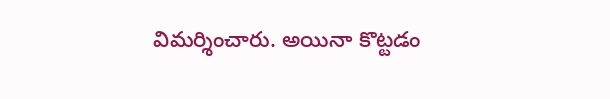విమర్శించారు. అయినా కొట్టడం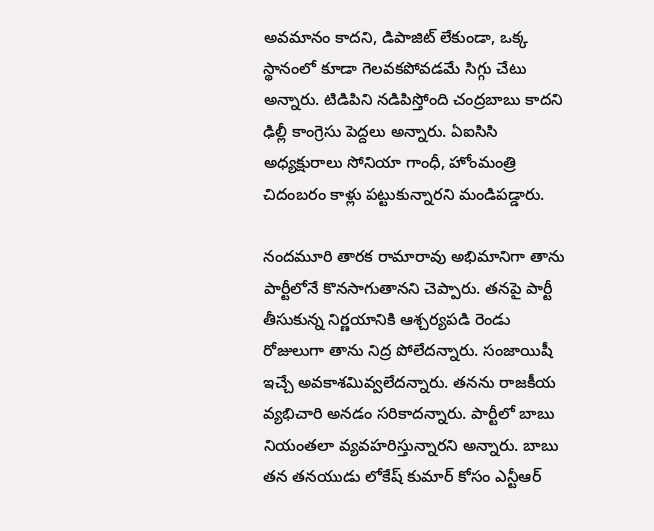అవమానం కాదని, డిపాజిట్ లేకుండా, ఒక్క స్థానంలో కూడా గెలవకపోవడమే సిగ్గు చేటు అన్నారు. టిడిపిని నడిపిస్తోంది చంద్రబాబు కాదని ఢిల్లీ కాంగ్రెసు పెద్దలు అన్నారు. ఏఐసిసి అధ్యక్షురాలు సోనియా గాంధీ, హోంమంత్రి చిదంబరం కాళ్లు పట్టుకున్నారని మండిపడ్డారు.

నందమూరి తారక రామారావు అభిమానిగా తాను పార్టీలోనే కొనసాగుతానని చెప్పారు. తనపై పార్టీ తీసుకున్న నిర్ణయానికి ఆశ్చర్యపడి రెండు రోజులుగా తాను నిద్ర పోలేదన్నారు. సంజాయిషీ ఇచ్చే అవకాశమివ్వలేదన్నారు. తనను రాజకీయ వ్యభిచారి అనడం సరికాదన్నారు. పార్టీలో బాబు నియంతలా వ్యవహరిస్తున్నారని అన్నారు. బాబు తన తనయుడు లోకేష్ కుమార్ కోసం ఎన్టీఆర్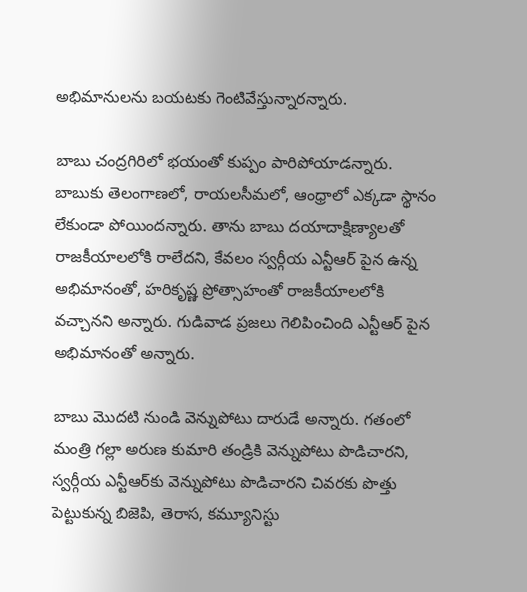అభిమానులను బయటకు గెంటివేస్తున్నారన్నారు.

బాబు చంద్రగిరిలో భయంతో కుప్పం పారిపోయాడన్నారు. బాబుకు తెలంగాణలో, రాయలసీమలో, ఆంధ్రాలో ఎక్కడా స్థానం లేకుండా పోయిందన్నారు. తాను బాబు దయాదాక్షిణ్యాలతో రాజకీయాలలోకి రాలేదని, కేవలం స్వర్గీయ ఎన్టీఆర్ పైన ఉన్న అభిమానంతో, హరికృష్ణ ప్రోత్సాహంతో రాజకీయాలలోకి వచ్చానని అన్నారు. గుడివాడ ప్రజలు గెలిపించింది ఎన్టీఆర్ పైన అభిమానంతో అన్నారు.

బాబు మొదటి నుండి వెన్నుపోటు దారుడే అన్నారు. గతంలో మంత్రి గల్లా అరుణ కుమారి తండ్రికి వెన్నుపోటు పొడిచారని, స్వర్గీయ ఎన్టీఆర్‌కు వెన్నుపోటు పొడిచారని చివరకు పొత్తు పెట్టుకున్న బిజెపి, తెరాస, కమ్యూనిస్టు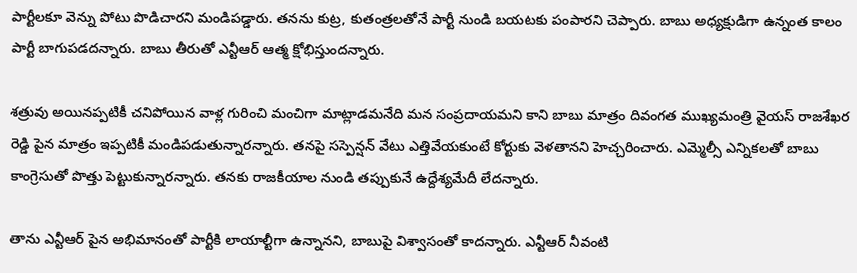పార్టీలకూ వెన్ను పోటు పొడిచారని మండిపడ్డారు. తనను కుట్ర, కుతంత్రలతోనే పార్టీ నుండి బయటకు పంపారని చెప్పారు. బాబు అధ్యక్షుడిగా ఉన్నంత కాలం పార్టీ బాగుపడదన్నారు. బాబు తీరుతో ఎన్టీఆర్ ఆత్మ క్షోభిస్తుందన్నారు.

శత్రువు అయినప్పటికీ చనిపోయిన వాళ్ల గురించి మంచిగా మాట్లాడమనేది మన సంప్రదాయమని కాని బాబు మాత్రం దివంగత ముఖ్యమంత్రి వైయస్ రాజశేఖర రెడ్డి పైన మాత్రం ఇప్పటికీ మండిపడుతున్నారన్నారు. తనపై సస్పెన్షన్ వేటు ఎత్తివేయకుంటే కోర్టుకు వెళతానని హెచ్చరించారు. ఎమ్మెల్సీ ఎన్నికలతో బాబు కాంగ్రెసుతో పొత్తు పెట్టుకున్నారన్నారు. తనకు రాజకీయాల నుండి తప్పుకునే ఉద్దేశ్యమేదీ లేదన్నారు.

తాను ఎన్టీఆర్ పైన అభిమానంతో పార్టీకి లాయాల్టీగా ఉన్నానని, బాబుపై విశ్వాసంతో కాదన్నారు. ఎన్టీఆర్ నీవంటి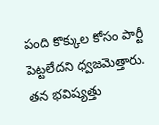పంది కొక్కుల కోసం పార్టీ పెట్టలేదని ధ్వజమెత్తారు. తన భవిష్యత్తు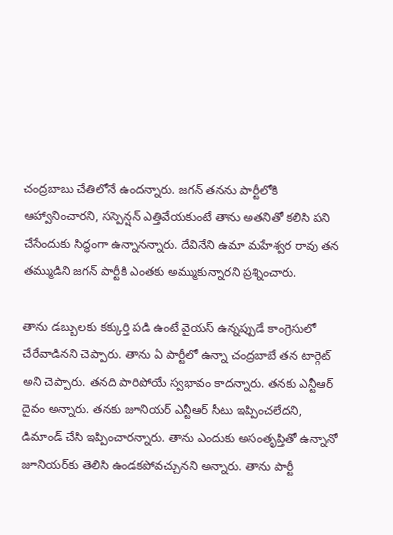చంద్రబాబు చేతిలోనే ఉందన్నారు. జగన్ తనను పార్టీలోకి ఆహ్వానించారని, సస్పెన్షన్ ఎత్తివేయకుంటే తాను అతనితో కలిసి పని చేసేందుకు సిద్ధంగా ఉన్నానన్నారు. దేవినేని ఉమా మహేశ్వర రావు తన తమ్ముడిని జగన్ పార్టీకి ఎంతకు అమ్ముకున్నారని ప్రశ్నించారు.

తాను డబ్బులకు కక్కుర్తి పడి ఉంటే వైయస్ ఉన్నప్పుడే కాంగ్రెసులో చేరేవాడినని చెప్పారు. తాను ఏ పార్టీలో ఉన్నా చంద్రబాబే తన టార్గెట్ అని చెప్పారు. తనది పారిపోయే స్వభావం కాదన్నారు. తనకు ఎన్టీఆర్ దైవం అన్నారు. తనకు జూనియర్ ఎన్టీఆర్ సీటు ఇప్పించలేదని, డిమాండ్ చేసి ఇప్పించారన్నారు. తాను ఎందుకు అసంతృప్తితో ఉన్నానో జూనియర్‌కు తెలిసి ఉండకపోవచ్చునని అన్నారు. తాను పార్టీ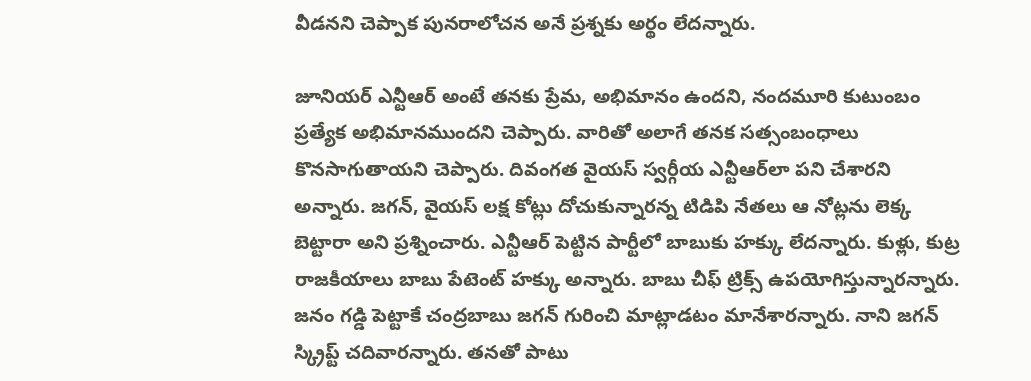వీడనని చెప్పాక పునరాలోచన అనే ప్రశ్నకు అర్థం లేదన్నారు.

జూనియర్ ఎన్టీఆర్ అంటే తనకు ప్రేమ, అభిమానం ఉందని, నందమూరి కుటుంబం ప్రత్యేక అభిమానముందని చెప్పారు. వారితో అలాగే తనక సత్సంబంధాలు కొనసాగుతాయని చెప్పారు. దివంగత వైయస్ స్వర్గీయ ఎన్టీఆర్‌లా పని చేశారని అన్నారు. జగన్, వైయస్ లక్ష కోట్లు దోచుకున్నారన్న టిడిపి నేతలు ఆ నోట్లను లెక్క బెట్టారా అని ప్రశ్నించారు. ఎన్టీఆర్ పెట్టిన పార్టీలో బాబుకు హక్కు లేదన్నారు. కుళ్లు, కుట్ర రాజకీయాలు బాబు పేటెంట్ హక్కు అన్నారు. బాబు చీఫ్ ట్రిక్స్ ఉపయోగిస్తున్నారన్నారు. జనం గడ్డి పెట్టాకే చంద్రబాబు జగన్ గురించి మాట్లాడటం మానేశారన్నారు. నాని జగన్ స్క్రిప్ట్ చదివారన్నారు. తనతో పాటు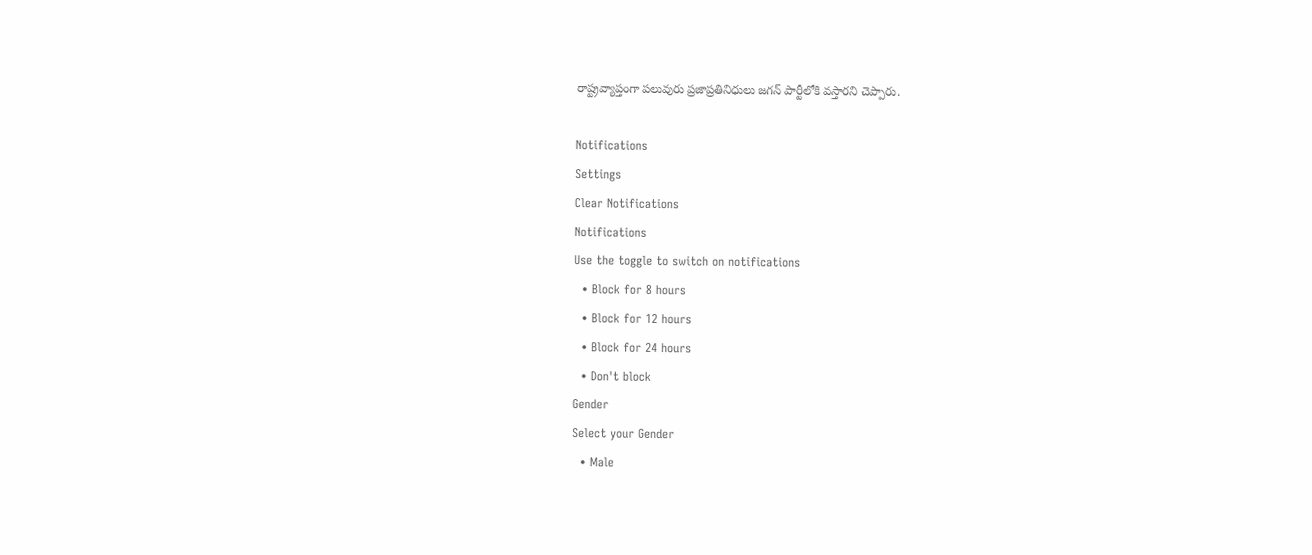రాష్ట్రవ్యాప్తంగా పలువురు ప్రజాప్రతినిధులు జగన్ పార్టీలోకి వస్తారని చెప్పారు.

Notifications
Settings
Clear Notifications
Notifications
Use the toggle to switch on notifications
  • Block for 8 hours
  • Block for 12 hours
  • Block for 24 hours
  • Don't block
Gender
Select your Gender
  • Male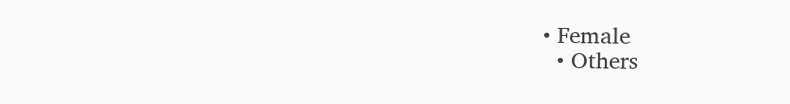• Female
  • Others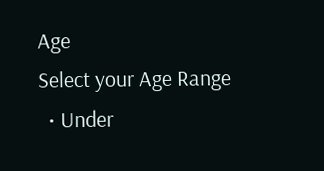Age
Select your Age Range
  • Under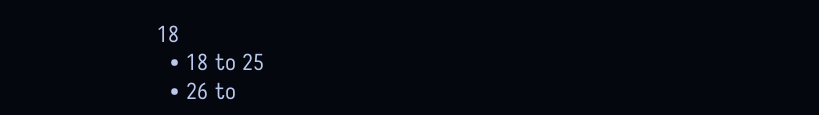18
  • 18 to 25
  • 26 to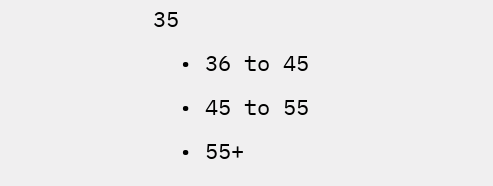35
  • 36 to 45
  • 45 to 55
  • 55+